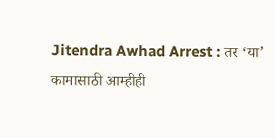Jitendra Awhad Arrest : तर ‘या’ कामासाठी आम्हीही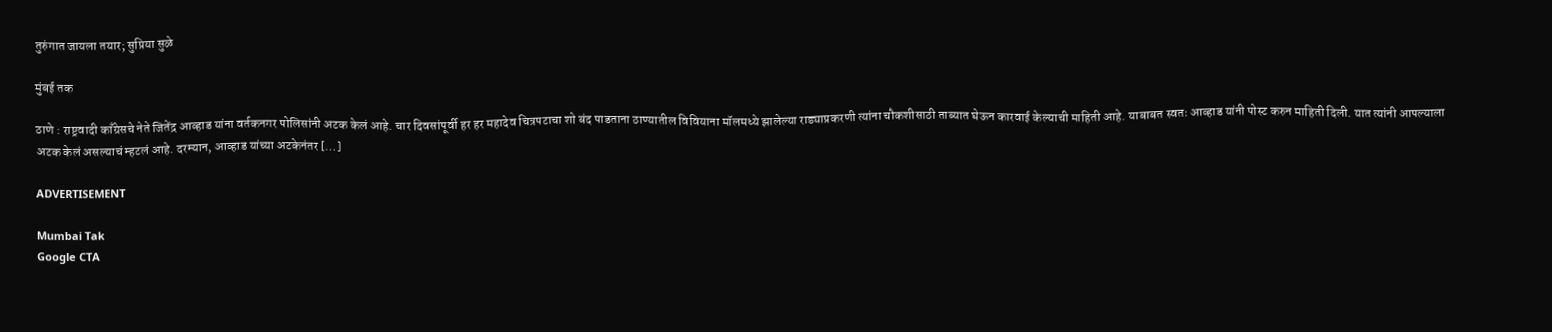तुरुंगात जायला तयार; सुप्रिया सुळे

मुंबई तक

ठाणे : राष्ट्रवादी काँग्रेसचे नेते जितेंद्र आव्हाड यांना वर्तकनगर पोलिसांनी अटक केलं आहे. चार दिवसांपूर्वी हर हर महादेव चित्रपटाचा शो बंद पाडताना ठाण्यातील विवियाना मॉलमध्ये झालेल्या राड्याप्रकरणी त्यांना चौकशीसाठी ताब्यात घेऊन कारवाई केल्याची माहिती आहे. याबाबत स्वतः आव्हाड यांनी पोस्ट करुन माहिती दिली. यात त्यांनी आपल्याला अटक केलं असल्याचं म्हटलं आहे. दरम्यान, आव्हाड यांच्या अटकेनंतर […]

ADVERTISEMENT

Mumbai Tak
Google CTA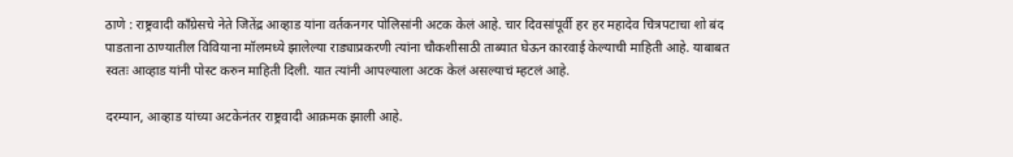ठाणे : राष्ट्रवादी काँग्रेसचे नेते जितेंद्र आव्हाड यांना वर्तकनगर पोलिसांनी अटक केलं आहे. चार दिवसांपूर्वी हर हर महादेव चित्रपटाचा शो बंद पाडताना ठाण्यातील विवियाना मॉलमध्ये झालेल्या राड्याप्रकरणी त्यांना चौकशीसाठी ताब्यात घेऊन कारवाई केल्याची माहिती आहे. याबाबत स्वतः आव्हाड यांनी पोस्ट करुन माहिती दिली. यात त्यांनी आपल्याला अटक केलं असल्याचं म्हटलं आहे.

दरम्यान, आव्हाड यांच्या अटकेनंतर राष्ट्रवादी आक्रमक झाली आहे.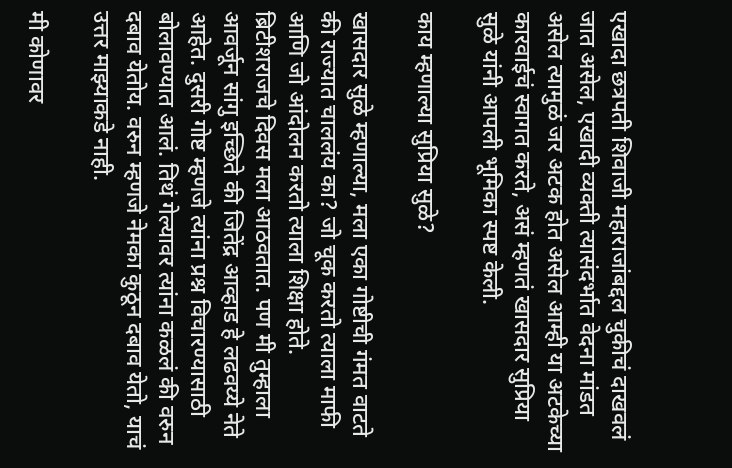एखादा छत्रपती शिवाजी महाराजांबद्दल चुकीचं दाखवलं जात असेल, एखादी व्यक्ती त्यासंदर्भात वेदना मांडत असेल त्यामुळं जर अटक होत असेल आम्ही या अटकेच्या कारवाईचं स्वागत करते, असं म्हणतं खासदार सुप्रिया सुळे यांनी आपली भूमिका स्पष्ट केली.

काय म्हणाल्या सुप्रिया सुळे?

खासदार सुळे म्हणाल्या, मला एका गोष्टीची गंमत वाटते की राज्यात चाललंय का? जो चूक करतो त्याला माफी आणि जो आंदोलन करतो त्याला शिक्षा होते. ब्रिटीशराजचे दिवस मला आठवतात. पण मी तुम्हाला आवर्जून सांगु इच्छिते की जितेंद्र आव्हाड हे लढवय्ये नेते आहेत. दुसरी गोष्ट म्हणजे त्यांना प्रश्न विचारण्यासाठी बोलावण्यात आलं. तिथं गेल्यावर त्यांना कळलं की वरुन दबाव येतोय. वरुन म्हणजे नेमका कुठून दबाव येतो, याचं उत्तर माझ्याकडे नाही.

मी कोणावर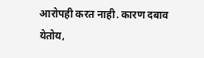आरोपही करत नाही. कारण दबाव येतोय,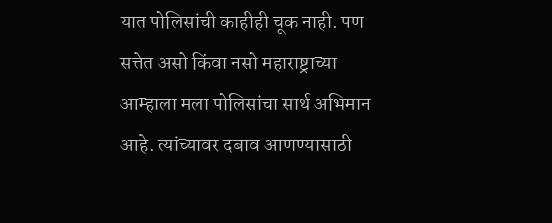यात पोलिसांची काहीही चूक नाही. पण सत्तेत असो किंवा नसो महाराष्ट्राच्या आम्हाला मला पोलिसांचा सार्थ अभिमान आहे. त्यांच्यावर दबाव आणण्यासाठी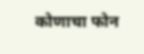कोणाचा फोन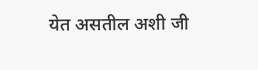येत असतील अशी जी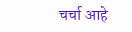चर्चा आहे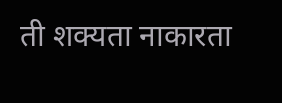ती शक्यता नाकारता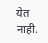येत नाही.